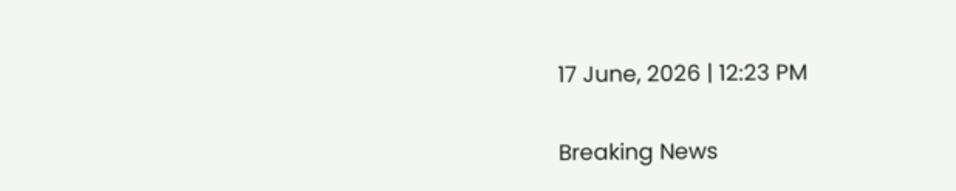17 June, 2026 | 12:23 PM

Breaking News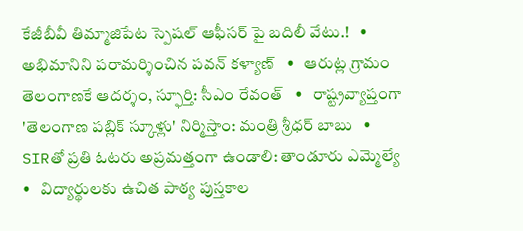కేజీబీవీ తిమ్మాజిపేట స్పెషల్ ఆఫీసర్ పై బదిలీ వేటు.!   •   అభిమానిని పరామర్శించిన పవన్ కళ్యాణ్   •   ఆరుట్ల గ్రామం తెలంగాణకే ఆదర్శం, స్ఫూర్తి: సీఎం రేవంత్   •   రాష్ట్రవ్యాప్తంగా 'తెలంగాణ పబ్లిక్ స్కూళ్లు' నిర్మిస్తాం: మంత్రి శ్రీధర్ బాబు   •   SIRతో ప్రతి ఓటరు అప్రమత్తంగా ఉండాలి: తాండూరు ఎమ్మెల్యే   •   విద్యార్థులకు ఉచిత పాఠ్య పుస్తకాల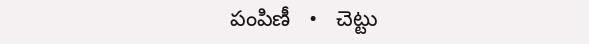పంపిణీ   •   చెట్టు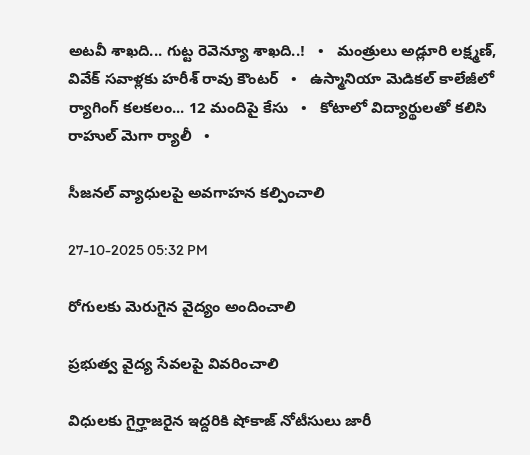అటవీ శాఖది... గుట్ట రెవెన్యూ శాఖది..!   •   మంత్రులు అడ్లూరి లక్ష్మణ్, వివేక్‌ సవాళ్లకు హరీశ్ రావు కౌంటర్   •   ఉస్మానియా మెడికల్ కాలేజీలో ర్యాగింగ్ కలకలం... 12 మందిపై కేసు   •   కోటాలో విద్యార్థులతో కలిసి రాహుల్ మెగా ర్యాలీ   •

సీజనల్ వ్యాధులపై అవగాహన కల్పించాలి

27-10-2025 05:32 PM

రోగులకు మెరుగైన వైద్యం అందించాలి

ప్రభుత్వ వైద్య సేవలపై వివరించాలి

విధులకు గైర్హాజరైన ఇద్దరికి షోకాజ్ నోటీసులు జారీ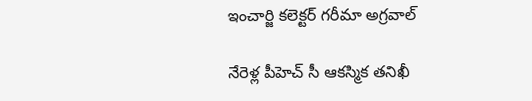ఇంచార్జి కలెక్టర్ గరీమా అగ్రవాల్

నేరెళ్ల పీహెచ్ సీ ఆకస్మిక తనిఖీ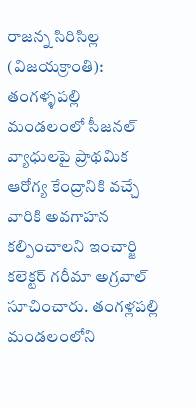రాజన్న సిరిసిల్ల (విజయక్రాంతి): తంగళ్ళపల్లి మండలంలో సీజనల్ వ్యాధులపై ప్రాథమిక ఆరోగ్య కేంద్రానికి వచ్చే వారికి అవగాహన కల్పించాలని ఇంచార్జి కలెక్టర్ గరీమా అగ్రవాల్ సూచించారు. తంగళ్లపల్లి మండలంలోని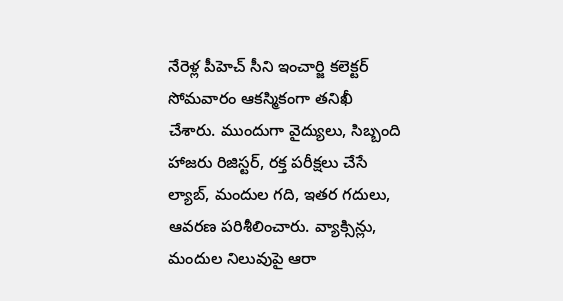నేరెళ్ల పీహెచ్ సీని ఇంచార్జి కలెక్టర్ సోమవారం ఆకస్మికంగా తనిఖీ చేశారు. ముందుగా వైద్యులు, సిబ్బంది హాజరు రిజిస్టర్, రక్త పరీక్షలు చేసే ల్యాబ్, మందుల గది, ఇతర గదులు, ఆవరణ పరిశీలించారు. వ్యాక్సిన్లు, మందుల నిలువుపై ఆరా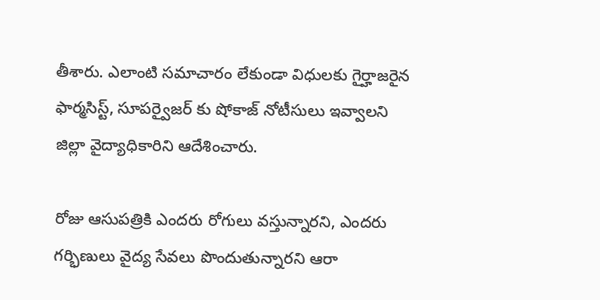తీశారు. ఎలాంటి సమాచారం లేకుండా విధులకు గైర్హాజరైన ఫార్మసిస్ట్, సూపర్వైజర్ కు షోకాజ్ నోటీసులు ఇవ్వాలని జిల్లా వైద్యాధికారిని ఆదేశించారు.

రోజు ఆసుపత్రికి ఎందరు రోగులు వస్తున్నారని, ఎందరు గర్భిణులు వైద్య సేవలు పొందుతున్నారని ఆరా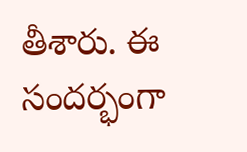తీశారు. ఈ సందర్భంగా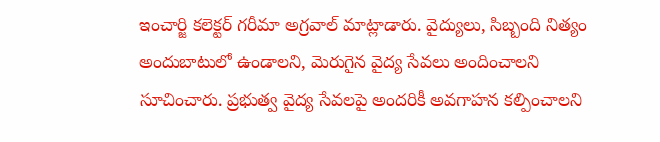ఇంచార్జి కలెక్టర్ గరీమా అగ్రవాల్ మాట్లాడారు. వైద్యులు, సిబ్బంది నిత్యం అందుబాటులో ఉండాలని, మెరుగైన వైద్య సేవలు అందించాలని సూచించారు. ప్రభుత్వ వైద్య సేవలపై అందరికీ అవగాహన కల్పించాలని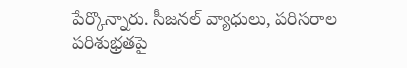పేర్కొన్నారు. సీజనల్ వ్యాధులు, పరిసరాల పరిశుభ్రతపై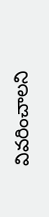వివరించాలని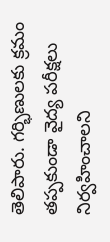తెలిపారు. గర్భిణులకు క్రమం తప్పకుండా వైద్య పరీక్షలు నిర్వహించాలని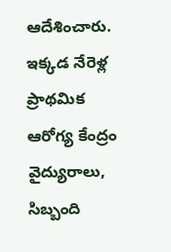ఆదేశించారు. ఇక్కడ నేరెళ్ల ప్రాథమిక ఆరోగ్య కేంద్రం వైద్యురాలు, సిబ్బంది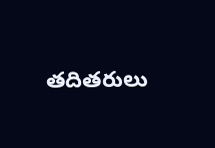తదితరులు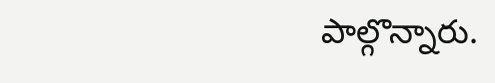పాల్గొన్నారు.